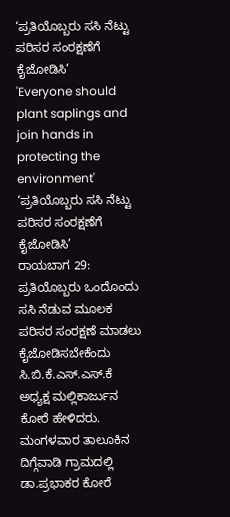‘ಪ್ರತಿಯೊಬ್ಬರು ಸಸಿ ನೆಟ್ಟು ಪರಿಸರ ಸಂರಕ್ಷಣೆಗೆ ಕೈಜೋಡಿಸಿ’
'Everyone should plant saplings and join hands in protecting the environment'
‘ಪ್ರತಿಯೊಬ್ಬರು ಸಸಿ ನೆಟ್ಟು ಪರಿಸರ ಸಂರಕ್ಷಣೆಗೆ ಕೈಜೋಡಿಸಿ’
ರಾಯಬಾಗ 29: ಪ್ರತಿಯೊಬ್ಬರು ಒಂದೊಂದು ಸಸಿ ನೆಡುವ ಮೂಲಕ ಪರಿಸರ ಸಂರಕ್ಷಣೆ ಮಾಡಲು ಕೈಜೋಡಿಸಬೇಕೆಂದು ಸಿ.ಬಿ.ಕೆ.ಎಸ್.ಎಸ್.ಕೆ ಅಧ್ಯಕ್ಷ ಮಲ್ಲಿಕಾರ್ಜುನ ಕೋರೆ ಹೇಳಿದರು. ಮಂಗಳವಾರ ತಾಲೂಕಿನ ದಿಗ್ಗೆವಾಡಿ ಗ್ರಾಮದಲ್ಲಿ ಡಾ.ಪ್ರಭಾಕರ ಕೋರೆ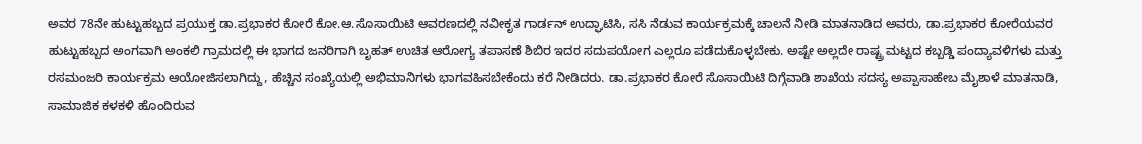ಅವರ 78ನೇ ಹುಟ್ಟುಹಬ್ಬದ ಪ್ರಯುಕ್ತ ಡಾ.ಪ್ರಭಾಕರ ಕೋರೆ ಕೋ.ಆ.ಸೊಸಾಯಿಟಿ ಆವರಣದಲ್ಲಿ ನವೀಕೃತ ಗಾರ್ಡನ್ ಉದ್ಘಾಟಿಸಿ, ಸಸಿ ನೆಡುವ ಕಾರ್ಯಕ್ರಮಕ್ಕೆ ಚಾಲನೆ ನೀಡಿ ಮಾತನಾಡಿದ ಅವರು, ಡಾ.ಪ್ರಭಾಕರ ಕೋರೆಯವರ ಹುಟ್ಟುಹಬ್ಬದ ಅಂಗವಾಗಿ ಅಂಕಲಿ ಗ್ರಾಮದಲ್ಲಿ ಈ ಭಾಗದ ಜನರಿಗಾಗಿ ಬೃಹತ್ ಉಚಿತ ಆರೋಗ್ಯ ತಪಾಸಣೆ ಶಿಬಿರ ಇದರ ಸದುಪಯೋಗ ಎಲ್ಲರೂ ಪಡೆದುಕೊಳ್ಳಬೇಕು. ಅಷ್ಟೇ ಅಲ್ಲದೇ ರಾಷ್ಟ್ರ ಮಟ್ಟದ ಕಬ್ಬಡ್ಡಿ ಪಂದ್ಯಾವಳಿಗಳು ಮತ್ತು ರಸಮಂಜರಿ ಕಾರ್ಯಕ್ರಮ ಆಯೋಜಿಸಲಾಗಿದ್ದು, ಹೆಚ್ಚಿನ ಸಂಖ್ಯೆಯಲ್ಲಿ ಅಭಿಮಾನಿಗಳು ಭಾಗವಹಿಸಬೇಕೆಂದು ಕರೆ ನೀಡಿದರು. ಡಾ.ಪ್ರಭಾಕರ ಕೋರೆ ಸೊಸಾಯಿಟಿ ದಿಗ್ಗೆವಾಡಿ ಶಾಖೆಯ ಸದಸ್ಯ ಅಪ್ಪಾಸಾಹೇಬ ಮೈಶಾಳೆ ಮಾತನಾಡಿ, ಸಾಮಾಜಿಕ ಕಳಕಳಿ ಹೊಂದಿರುವ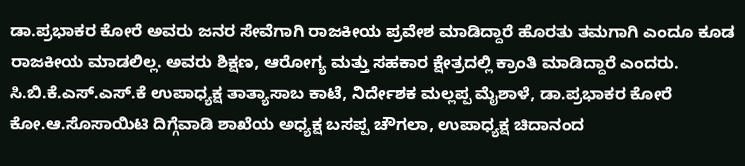ಡಾ.ಪ್ರಭಾಕರ ಕೋರೆ ಅವರು ಜನರ ಸೇವೆಗಾಗಿ ರಾಜಕೀಯ ಪ್ರವೇಶ ಮಾಡಿದ್ದಾರೆ ಹೊರತು ತಮಗಾಗಿ ಎಂದೂ ಕೂಡ ರಾಜಕೀಯ ಮಾಡಲಿಲ್ಲ. ಅವರು ಶಿಕ್ಷಣ, ಆರೋಗ್ಯ ಮತ್ತು ಸಹಕಾರ ಕ್ಷೇತ್ರದಲ್ಲಿ ಕ್ರಾಂತಿ ಮಾಡಿದ್ದಾರೆ ಎಂದರು. ಸಿ.ಬಿ.ಕೆ.ಎಸ್.ಎಸ್.ಕೆ ಉಪಾಧ್ಯಕ್ಷ ತಾತ್ಯಾಸಾಬ ಕಾಟೆ, ನಿರ್ದೇಶಕ ಮಲ್ಲಪ್ಪ ಮೈಶಾಳೆ, ಡಾ.ಪ್ರಭಾಕರ ಕೋರೆ ಕೋ.ಆ.ಸೊಸಾಯಿಟಿ ದಿಗ್ಗೆವಾಡಿ ಶಾಖೆಯ ಅಧ್ಯಕ್ಷ ಬಸಪ್ಪ ಚೌಗಲಾ, ಉಪಾಧ್ಯಕ್ಷ ಚಿದಾನಂದ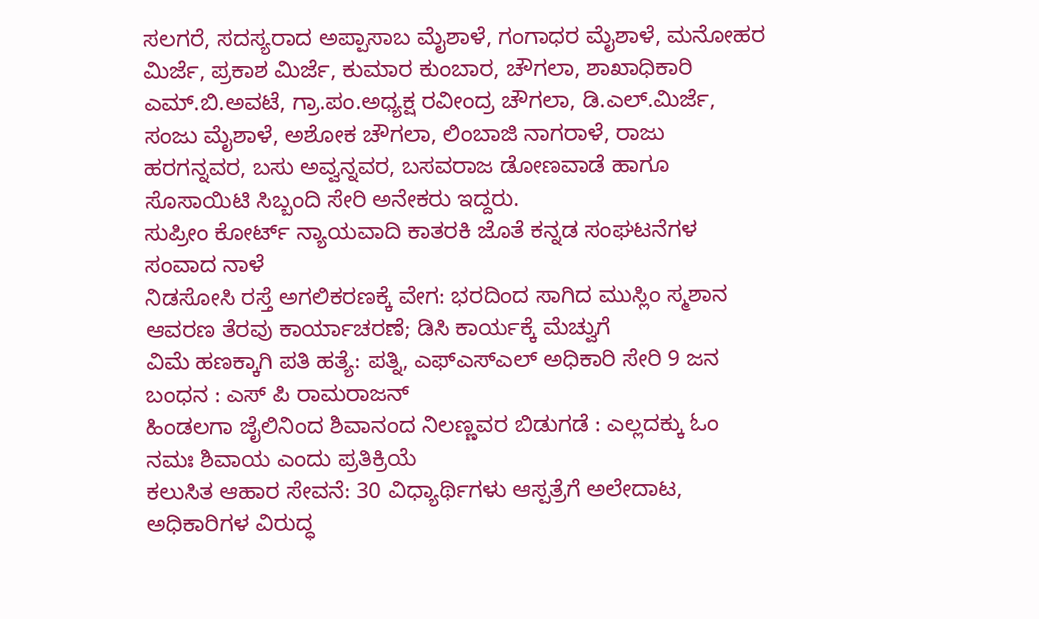ಸಲಗರೆ, ಸದಸ್ಯರಾದ ಅಪ್ಪಾಸಾಬ ಮೈಶಾಳೆ, ಗಂಗಾಧರ ಮೈಶಾಳೆ, ಮನೋಹರ ಮಿರ್ಜೆ, ಪ್ರಕಾಶ ಮಿರ್ಜೆ, ಕುಮಾರ ಕುಂಬಾರ, ಚೌಗಲಾ, ಶಾಖಾಧಿಕಾರಿ ಎಮ್.ಬಿ.ಅವಟೆ, ಗ್ರಾ.ಪಂ.ಅಧ್ಯಕ್ಷ ರವೀಂದ್ರ ಚೌಗಲಾ, ಡಿ.ಎಲ್.ಮಿರ್ಜೆ, ಸಂಜು ಮೈಶಾಳೆ, ಅಶೋಕ ಚೌಗಲಾ, ಲಿಂಬಾಜಿ ನಾಗರಾಳೆ, ರಾಜು ಹರಗನ್ನವರ, ಬಸು ಅವ್ವನ್ನವರ, ಬಸವರಾಜ ಡೋಣವಾಡೆ ಹಾಗೂ ಸೊಸಾಯಿಟಿ ಸಿಬ್ಬಂದಿ ಸೇರಿ ಅನೇಕರು ಇದ್ದರು.
ಸುಪ್ರೀಂ ಕೋರ್ಟ್ ನ್ಯಾಯವಾದಿ ಕಾತರಕಿ ಜೊತೆ ಕನ್ನಡ ಸಂಘಟನೆಗಳ ಸಂವಾದ ನಾಳೆ
ನಿಡಸೋಸಿ ರಸ್ತೆ ಅಗಲಿಕರಣಕ್ಕೆ ವೇಗ: ಭರದಿಂದ ಸಾಗಿದ ಮುಸ್ಲಿಂ ಸ್ಮಶಾನ ಆವರಣ ತೆರವು ಕಾರ್ಯಾಚರಣೆ; ಡಿಸಿ ಕಾರ್ಯಕ್ಕೆ ಮೆಚ್ವುಗೆ
ವಿಮೆ ಹಣಕ್ಕಾಗಿ ಪತಿ ಹತ್ಯೆ: ಪತ್ನಿ, ಎಫ್ಎಸ್ಎಲ್ ಅಧಿಕಾರಿ ಸೇರಿ 9 ಜನ ಬಂಧನ : ಎಸ್ ಪಿ ರಾಮರಾಜನ್
ಹಿಂಡಲಗಾ ಜೈಲಿನಿಂದ ಶಿವಾನಂದ ನಿಲಣ್ಣವರ ಬಿಡುಗಡೆ : ಎಲ್ಲದಕ್ಕು ಓಂ ನಮಃ ಶಿವಾಯ ಎಂದು ಪ್ರತಿಕ್ರಿಯೆ
ಕಲುಸಿತ ಆಹಾರ ಸೇವನೆ: 30 ವಿಧ್ಯಾರ್ಥಿಗಳು ಆಸ್ಪತ್ರೆಗೆ ಅಲೇದಾಟ, ಅಧಿಕಾರಿಗಳ ವಿರುದ್ಧ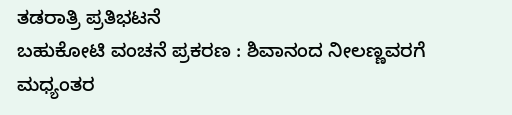ತಡರಾತ್ರಿ ಪ್ರತಿಭಟನೆ
ಬಹುಕೋಟಿ ವಂಚನೆ ಪ್ರಕರಣ : ಶಿವಾನಂದ ನೀಲಣ್ಣವರಗೆ ಮಧ್ಯಂತರ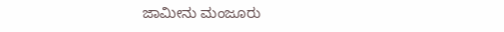ಜಾಮೀನು ಮಂಜೂರು